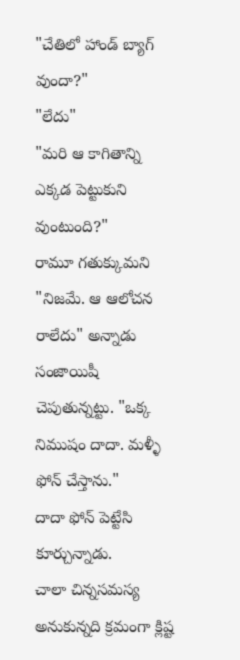"చేతిలో హాండ్ బ్యాగ్ వుందా?"
"లేదు"
"మరి ఆ కాగితాన్ని ఎక్కడ పెట్టుకుని వుంటుంది?"
రామూ గతుక్కుమని "నిజమే. ఆ ఆలోచన రాలేదు" అన్నాడు సంజాయిషీ చెపుతున్నట్టు. "ఒక్క నిముషం దాదా. మళ్ళీ ఫోన్ చేస్తాను."
దాదా ఫోన్ పెట్టేసి కూర్చున్నాడు.
చాలా చిన్నసమస్య అనుకున్నది క్రమంగా క్లిష్ట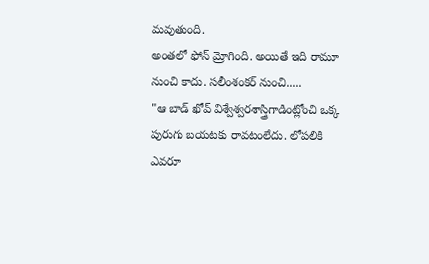మవుతుంది.
అంతలో ఫోన్ మ్రోగింది. అయితే ఇది రామూ నుంచి కాదు. సలీంశంకర్ నుంచి.....
"ఆ బాడ్ ఖోవ్ విశ్వేశ్వరశాస్త్రిగాడింట్లోంచి ఒక్క పురుగు బయటకు రావటంలేదు. లోపలికి ఎవరూ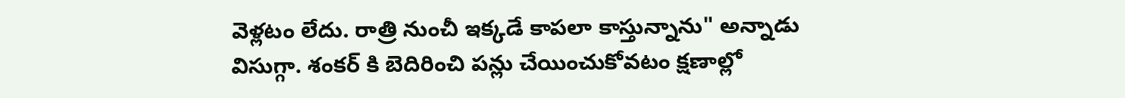వెళ్లటం లేదు. రాత్రి నుంచీ ఇక్కడే కాపలా కాస్తున్నాను" అన్నాడు విసుగ్గా. శంకర్ కి బెదిరించి పన్లు చేయించుకోవటం క్షణాల్లో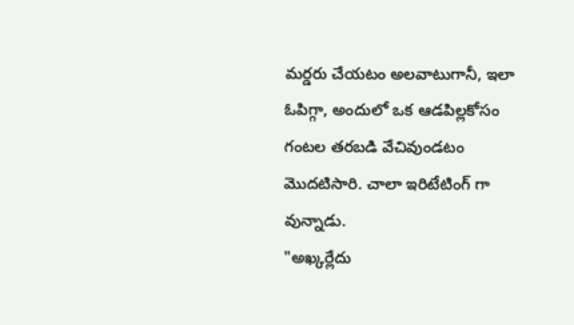మర్డరు చేయటం అలవాటుగానీ, ఇలా ఓపిగ్గా, అందులో ఒక ఆడపిల్లకోసం గంటల తరబడి వేచివుండటం మొదటిసారి. చాలా ఇరిటేటింగ్ గా వున్నాడు.
"అఖ్కర్లేదు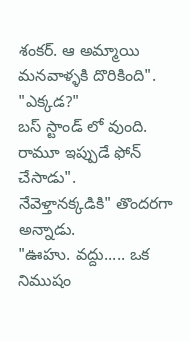శంకర్. ఆ అమ్మాయి మనవాళ్ళకి దొరికింది".
"ఎక్కడ?"
బస్ స్టాండ్ లో వుంది. రామూ ఇప్పుడే ఫోన్ చేసాడు".
నేవెళ్తానక్కడికి" తొందరగా అన్నాడు.
"ఊహు. వద్దు..... ఒక నిముషం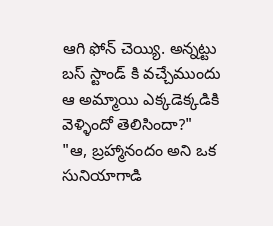ఆగి ఫోన్ చెయ్యి. అన్నట్టు బస్ స్టాండ్ కి వచ్చేముందు ఆ అమ్మాయి ఎక్కడెక్కడికి వెళ్ళిందో తెలిసిందా?"
"ఆ, బ్రహ్మానందం అని ఒక సునియాగాడి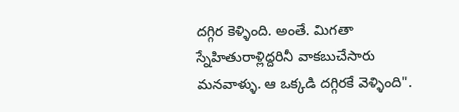దగ్గిర కెళ్ళింది. అంతే. మిగతా స్నేహితురాళ్లిద్దరినీ వాకబుచేసారు మనవాళ్ళు. ఆ ఒక్కడి దగ్గిరకే వెళ్ళింది".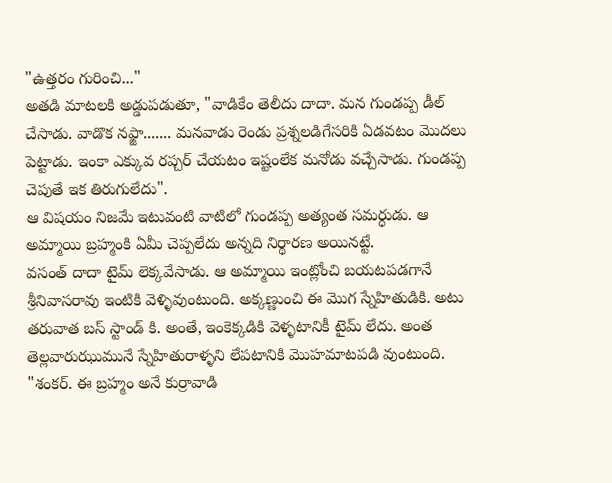"ఉత్తరం గురించి..."
అతడి మాటలకి అడ్డుపడుతూ, "వాడికేం తెలీదు దాదా. మన గుండప్ప డీల్ చేసాడు. వాడొక నఫ్జా....... మనవాడు రెండు ప్రశ్నలడిగేసరికి ఏడవటం మొదలు పెట్టాడు. ఇంకా ఎక్కువ రప్చర్ చేయటం ఇష్టంలేక మనోడు వచ్చేసాడు. గుండప్ప చెపుతే ఇక తిరుగులేదు".
ఆ విషయం నిజమే ఇటువంటి వాటిలో గుండప్ప అత్యంత సమర్ధుడు. ఆ అమ్మాయి బ్రహ్మంకి ఏమీ చెప్పలేదు అన్నది నిర్థారణ అయినట్టే.
వసంత్ దాదా టైమ్ లెక్కవేసాడు. ఆ అమ్మాయి ఇంట్లోంచి బయటపడగానే శ్రీనివాసరావు ఇంటికి వెళ్ళివుంటుంది. అక్కణ్ణుంచి ఈ మొగ స్నేహితుడికి. అటు తరువాత బస్ స్టాండ్ కి. అంతే, ఇంకెక్కడికి వెళ్ళటానికీ టైమ్ లేదు. అంత తెల్లవారుఝుమునే స్నేహితురాళ్ళని లేపటానికి మొహమాటపడి వుంటుంది.
"శంకర్. ఈ బ్రహ్మం అనే కుర్రావాడి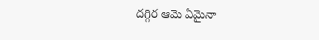దగ్గిర ఆమె ఏమైనా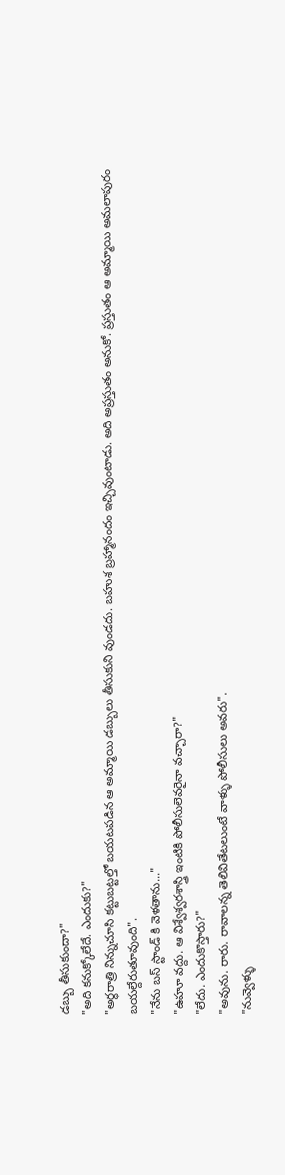డబ్బు తీసుకుందా?"
"అది కనుక్కోలేదే. ఎందుకు?"
"అర్థరాత్రి నిన్నుచూసి కట్టుబట్టల్తో బయటపడిన ఆ అమ్మాయి డబ్బులు తీసుకుని వుండదు. బహుశ బ్రహ్మానందం ఇచ్చివుంటాడు. అది అప్రస్తుతం అనుకో. ప్రస్తుతం ఆ అమ్మాయి అమలాపురం బయల్దేరుతూవుంది".
"నేను బస్ స్టాండ్ కి వెళతాను..."
"ఉహూ వద్దు. ఆ విశ్వేశ్వరశాస్త్రి ఇంటికి పోలీసులెవరైనా వచ్చారా?"
"లేదు. ఎందుకొస్తారు?"
"అవును. రారు. రావాలన్న తెలివితేటలుంటే వాళ్ళు పోలీసులు అవరు".
"నువ్వెళ్ళు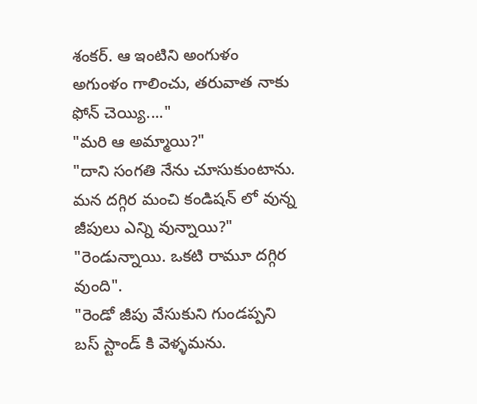శంకర్. ఆ ఇంటిని అంగుళం అగుంళం గాలించు, తరువాత నాకు ఫోన్ చెయ్యి...."
"మరి ఆ అమ్మాయి?"
"దాని సంగతి నేను చూసుకుంటాను. మన దగ్గిర మంచి కండిషన్ లో వున్న జీపులు ఎన్ని వున్నాయి?"
"రెండున్నాయి. ఒకటి రామూ దగ్గిర వుంది".
"రెండో జీపు వేసుకుని గుండప్పని బస్ స్టాండ్ కి వెళ్ళమను.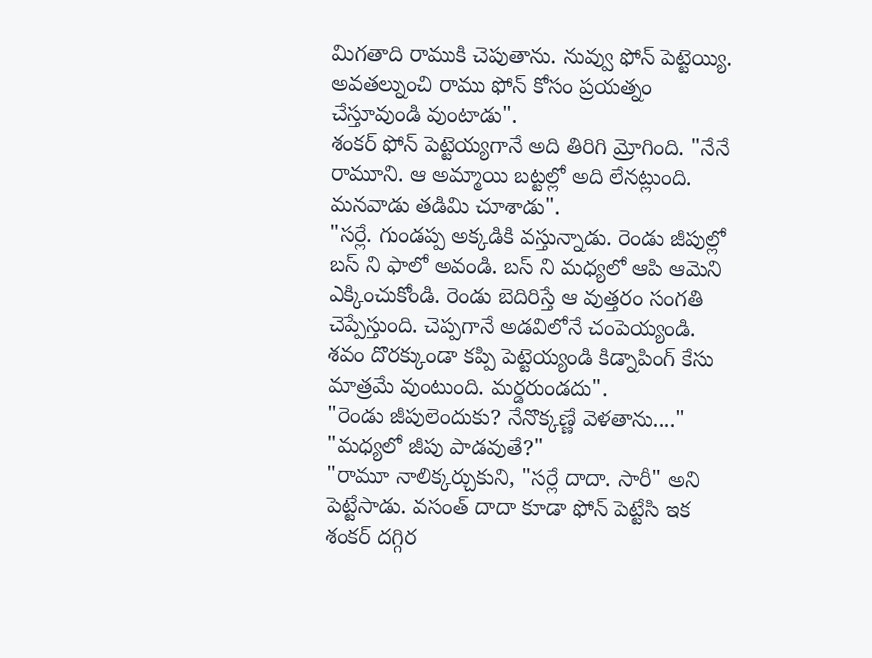మిగతాది రాముకి చెపుతాను. నువ్వు ఫోన్ పెట్టెయ్యి. అవతల్నుంచి రాము ఫోన్ కోసం ప్రయత్నం చేస్తూవుండి వుంటాడు".
శంకర్ ఫోన్ పెట్టెయ్యగానే అది తిరిగి మ్రోగింది. "నేనే రామూని. ఆ అమ్మాయి బట్టల్లో అది లేనట్లుంది. మనవాడు తడిమి చూశాడు".
"సర్లే. గుండప్ప అక్కడికి వస్తున్నాడు. రెండు జీపుల్లో బస్ ని ఫాలో అవండి. బస్ ని మధ్యలో ఆపి ఆమెని ఎక్కించుకోండి. రెండు బెదిరిస్తే ఆ వుత్తరం సంగతి చెప్పేస్తుంది. చెప్పగానే అడవిలోనే చంపెయ్యండి. శవం దొరక్కుండా కప్పి పెట్టెయ్యండి కిడ్నాపింగ్ కేసు మాత్రమే వుంటుంది. మర్డరుండదు".
"రెండు జీపులెందుకు? నేనొక్కణ్ణే వెళతాను...."
"మధ్యలో జీపు పాడవుతే?"
"రామూ నాలిక్కర్చుకుని, "సర్లే దాదా. సారీ" అని పెట్టేసాడు. వసంత్ దాదా కూడా ఫోన్ పెట్టేసి ఇక శంకర్ దగ్గిర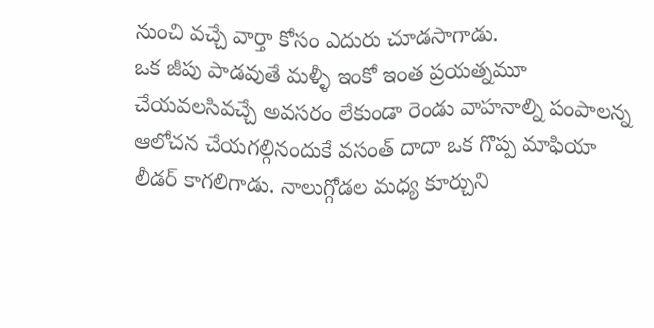నుంచి వచ్చే వార్తా కోసం ఎదురు చూడసాగాడు.
ఒక జీపు పాడవుతే మళ్ళీ ఇంకో ఇంత ప్రయత్నమూ చేయవలసివచ్చే అవసరం లేకుండా రెండు వాహనాల్ని పంపాలన్న ఆలోచన చేయగల్గినందుకే వసంత్ దాదా ఒక గొప్ప మాఫియా లీడర్ కాగలిగాడు. నాలుగ్గోడల మధ్య కూర్చుని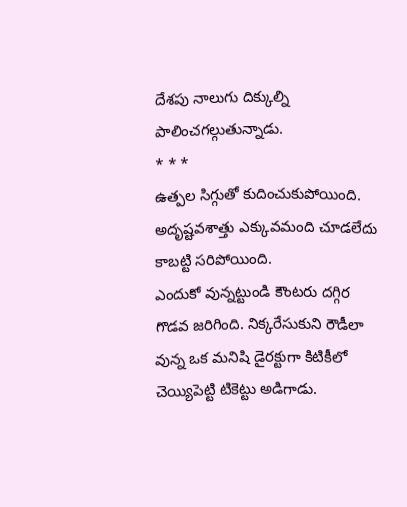దేశపు నాలుగు దిక్కుల్ని పాలించగల్గుతున్నాడు.
* * *
ఉత్పల సిగ్గుతో కుదించుకుపోయింది. అదృష్టవశాత్తు ఎక్కువమంది చూడలేదు కాబట్టి సరిపోయింది.
ఎందుకో వున్నట్టుండి కౌంటరు దగ్గిర గొడవ జరిగింది. నిక్కరేసుకుని రౌడీలా వున్న ఒక మనిషి డైరక్టుగా కిటికీలో చెయ్యిపెట్టి టికెట్టు అడిగాడు.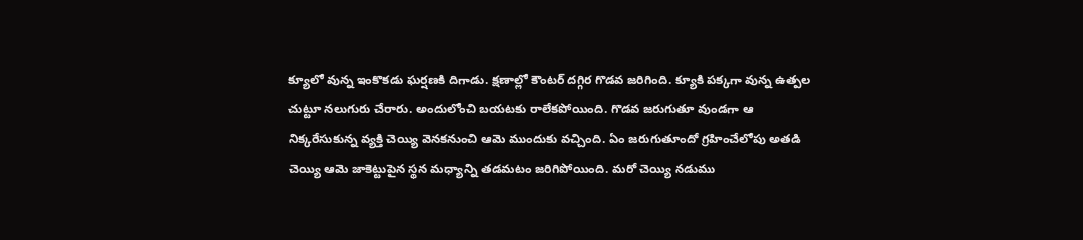క్యూలో వున్న ఇంకొకడు ఘర్షణకి దిగాడు. క్షణాల్లో కౌంటర్ దగ్గిర గొడవ జరిగింది. క్యూకి పక్కగా వున్న ఉత్పల చుట్టూ నలుగురు చేరారు. అందులోంచి బయటకు రాలేకపోయింది. గొడవ జరుగుతూ వుండగా ఆ నిక్కరేసుకున్న వ్యక్తి చెయ్యి వెనకనుంచి ఆమె ముందుకు వచ్చింది. ఏం జరుగుతూందో గ్రహించేలోపు అతడి చెయ్యి ఆమె జాకెట్టుపైన స్థన మధ్యాన్ని తడమటం జరిగిపోయింది. మరో చెయ్యి నడుము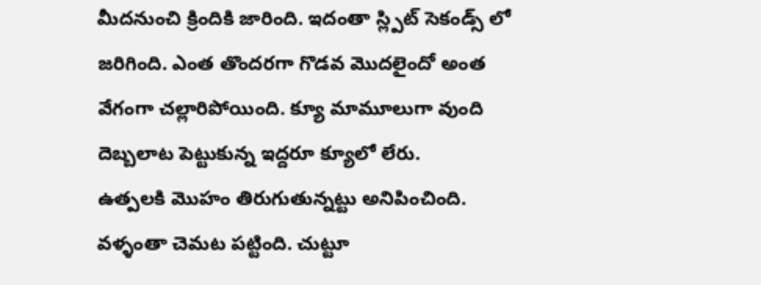మీదనుంచి క్రిందికి జారింది. ఇదంతా స్ల్పిట్ సెకండ్స్ లో జరిగింది. ఎంత తొందరగా గొడవ మొదలైందో అంత వేగంగా చల్లారిపోయింది. క్యూ మామూలుగా వుంది దెబ్బలాట పెట్టుకున్న ఇద్దరూ క్యూలో లేరు.
ఉత్పలకి మొహం తిరుగుతున్నట్టు అనిపించింది. వళ్ళంతా చెమట పట్టింది. చుట్టూ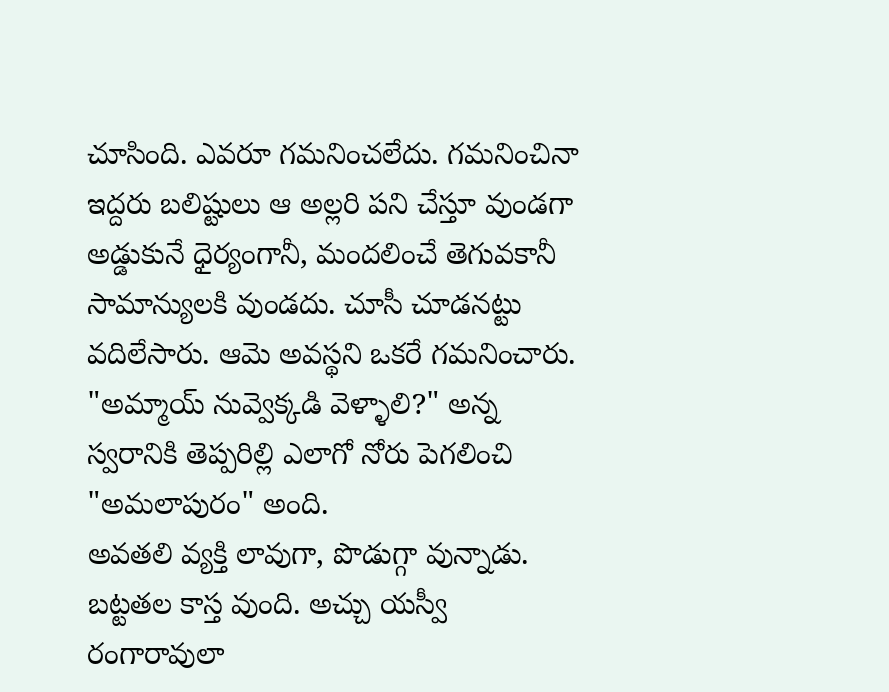చూసింది. ఎవరూ గమనించలేదు. గమనించినా ఇద్దరు బలిష్టులు ఆ అల్లరి పని చేస్తూ వుండగా అడ్డుకునే ధైర్యంగానీ, మందలించే తెగువకానీ సామాన్యులకి వుండదు. చూసీ చూడనట్టు వదిలేసారు. ఆమె అవస్థని ఒకరే గమనించారు.
"అమ్మాయ్ నువ్వెక్కడి వెళ్ళాలి?" అన్న స్వరానికి తెప్పరిల్లి ఎలాగో నోరు పెగలించి "అమలాపురం" అంది.
అవతలి వ్యక్తి లావుగా, పొడుగ్గా వున్నాడు. బట్టతల కాస్త వుంది. అచ్చు యస్వీ రంగారావులా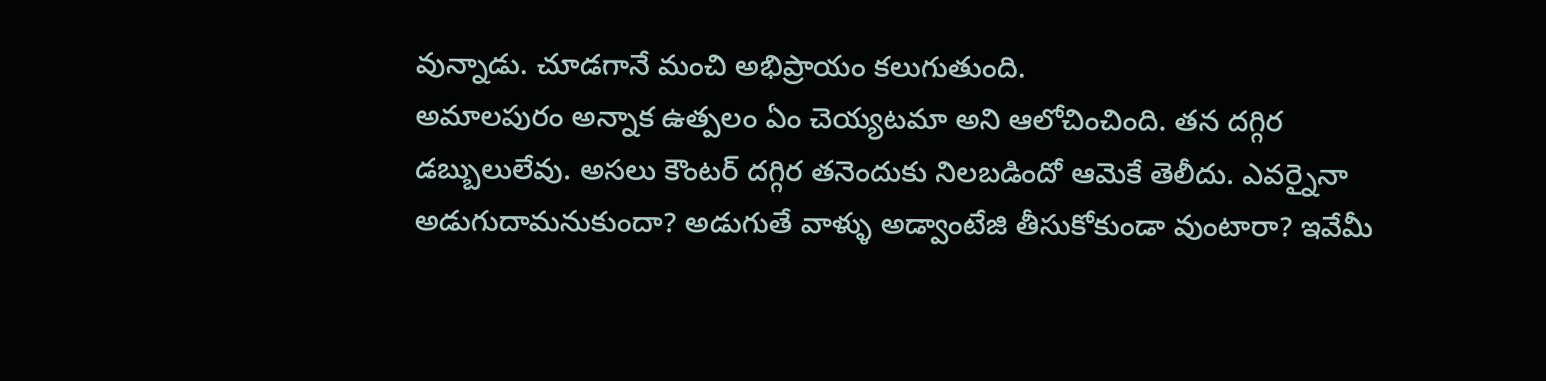వున్నాడు. చూడగానే మంచి అభిప్రాయం కలుగుతుంది.
అమాలపురం అన్నాక ఉత్పలం ఏం చెయ్యటమా అని ఆలోచించింది. తన దగ్గిర డబ్బులులేవు. అసలు కౌంటర్ దగ్గిర తనెందుకు నిలబడిందో ఆమెకే తెలీదు. ఎవర్నైనా అడుగుదామనుకుందా? అడుగుతే వాళ్ళు అడ్వాంటేజి తీసుకోకుండా వుంటారా? ఇవేమీ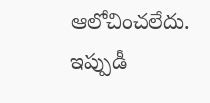ఆలోచించలేదు. ఇప్పుడీ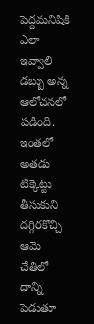పెద్దమనిషికి ఎలా ఇవ్వాలి డబ్బు అన్న ఆలోచనలో పడింది.
ఇంతలో అతడు టిక్కెట్టు తీసుకుని దగ్గిరకొచ్చి ఆమె చేతిలో దాన్ని పెడుతూ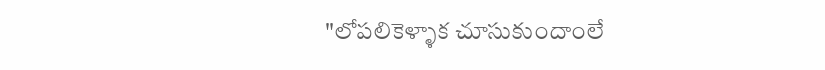"లోపలికెళ్ళాక చూసుకుందాంలే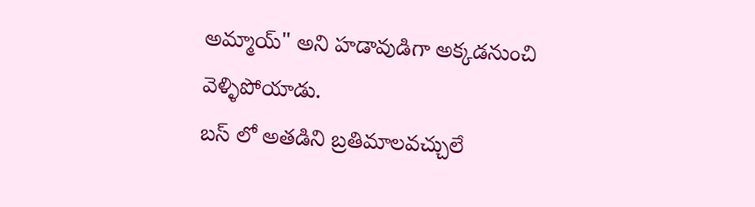అమ్మాయ్" అని హడావుడిగా అక్కడనుంచి వెళ్ళిపోయాడు.
బస్ లో అతడిని బ్రతిమాలవచ్చులే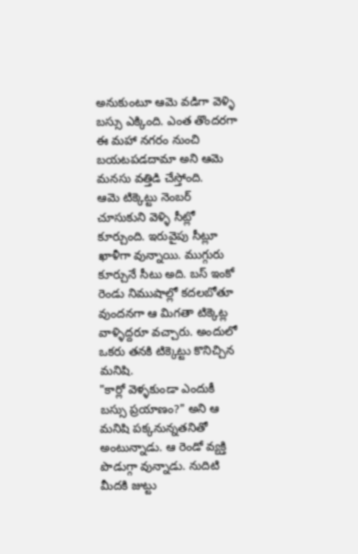అనుకుంటూ ఆమె వడిగా వెళ్ళి బస్సు ఎక్కింది. ఎంత తొందరగా ఈ మహా నగరం నుంచి బయటపడదామా అని ఆమె మనసు వత్తిడి చేస్తోంది.
ఆమె టిక్కెట్టు నెంబర్ చూసుకుని వెళ్ళి సీట్లో కూర్చుంది. ఇరువైపు సీట్లూ ఖాళీగా వున్నాయి. ముగ్గురు కూర్చునే సీటు అది. బస్ ఇంకో రెండు నిముషాల్లో కదలబోతూ వుందనగా ఆ మిగతా టిక్కెట్ల వాళ్ళిద్దరూ వచ్చారు. అందులో ఒకరు తనకి టిక్కెట్టు కొనిచ్చిన మనిషి.
"కార్లో వెళ్ళకుండా ఎందుకీ బస్సు ప్రయాణం?" అని ఆ మనిషి పక్కనున్నతనితో అంటున్నాడు. ఆ రెండో వ్యక్తి పొడుగ్గా వున్నాడు. నుదిటి మీదకి జుట్టు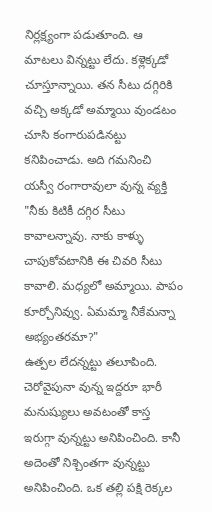నిర్లక్ష్యంగా పడుతూంది. ఆ మాటలు విన్నట్టు లేదు. కళ్లెక్కడో చూస్తూన్నాయి. తన సీటు దగ్గిరికి వచ్చి అక్కడో అమ్మాయి వుండటం చూసి కంగారుపడినట్టు కనిపించాడు. అది గమనించి యస్వీ రంగారావులా వున్న వ్యక్తి "నీకు కిటికీ దగ్గిర సీటు కావాలన్నావు. నాకు కాళ్ళు చాపుకోవటానికి ఈ చివరి సీటు కావాలి. మధ్యలో అమ్మాయి. పాపం కూర్చోనివ్వు. ఏమమ్మా నీకేమన్నా అభ్యంతరమా?"
ఉత్పల లేదన్నట్టు తలూపింది. చెరోవైపునా వున్న ఇద్దరూ భారీ మనుష్యులు అవటంతో కాస్త ఇరుగ్గా వున్నట్టు అనిపించింది. కానీ అదెంతో నిశ్చింతగా వున్నట్టు అనిపించింది. ఒక తల్లి పక్షి రెక్కల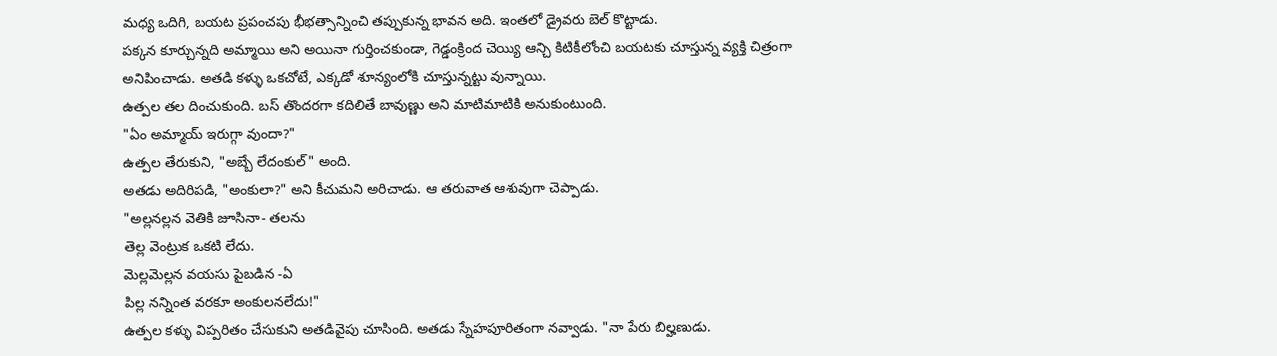మధ్య ఒదిగి, బయట ప్రపంచపు భీభత్సాన్నించి తప్పుకున్న భావన అది. ఇంతలో డ్రైవరు బెల్ కొట్టాడు.
పక్కన కూర్చున్నది అమ్మాయి అని అయినా గుర్తించకుండా, గెడ్డంక్రింద చెయ్యి ఆన్చి కిటికీలోంచి బయటకు చూస్తున్న వ్యక్తి చిత్రంగా అనిపించాడు. అతడి కళ్ళు ఒకచోటే, ఎక్కడో శూన్యంలోకి చూస్తున్నట్టు వున్నాయి.
ఉత్పల తల దించుకుంది. బస్ తొందరగా కదిలితే బావుణ్ణు అని మాటిమాటికి అనుకుంటుంది.
"ఏం అమ్మాయ్ ఇరుగ్గా వుందా?"
ఉత్పల తేరుకుని, "అబ్బే లేదంకుల్" అంది.
అతడు అదిరిపడి, "అంకులా?" అని కీచుమని అరిచాడు. ఆ తరువాత ఆశువుగా చెప్పాడు.
"అల్లనల్లన వెతికి జూసినా- తలను
తెల్ల వెంట్రుక ఒకటి లేదు.
మెల్లమెల్లన వయసు పైబడిన -ఏ
పిల్ల నన్నింత వరకూ అంకులనలేదు!"
ఉత్పల కళ్ళు విప్పరితం చేసుకుని అతడివైపు చూసింది. అతడు స్నేహపూరితంగా నవ్వాడు. "నా పేరు బిల్హణుడు.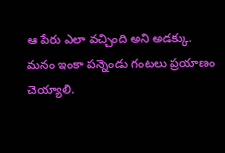ఆ పేరు ఎలా వచ్చింది అని అడక్కు. మనం ఇంకా పన్నెండు గంటలు ప్రయాణం చెయ్యాలి.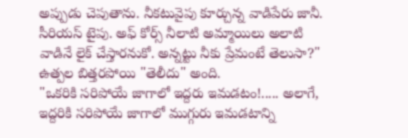అప్పుడు చెపుతాను. నీకటువైపు కూర్చున్న వాడిపేరు జానీ. సీరియస్ టైపు. అఫ్ కోర్స్ నీలాటి అమ్మాయిలు అలాటి వాడినే లైక్ చేస్తారనుకో. అన్నట్టు నీకు ప్రేమంటే తెలుసా?"
ఉత్పల బిత్తరపోయి "తెలీదు" అంది.
"ఒకరికి సరిపోయే జాగాలో ఇద్దరు ఇమడటం!..... అలాగే, ఇద్దరికి సరిపోయే జాగాలో ముగ్గురు ఇమడటాన్ని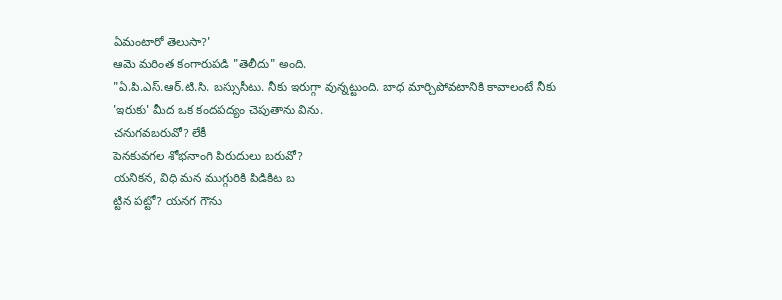ఏమంటారో తెలుసా?'
ఆమె మరింత కంగారుపడి "తెలీదు" అంది.
"ఏ.పి.ఎస్.ఆర్.టి.సి. బస్సుసీటు. నీకు ఇరుగ్గా వున్నట్టుంది. బాధ మార్చిపోవటానికి కావాలంటే నీకు 'ఇరుకు' మీద ఒక కందపద్యం చెపుతాను విను.
చనుగవబరువో? లేకీ
పెనకువగల శోభనాంగి పిరుదులు బరువో?
యనికన, విధి మన ముగ్గురికి పిడికిట బ
ట్టిన పట్టో? యనగ గౌను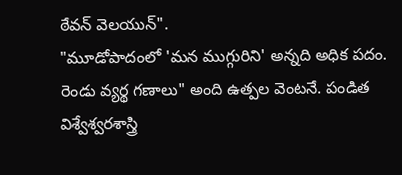ఠేవన్ వెలయున్".
"మూడోపాదంలో 'మన ముగ్గురిని' అన్నది అధిక పదం. రెండు వ్యర్థ గణాలు" అంది ఉత్పల వెంటనే. పండిత విశ్వేశ్వరశాస్త్రి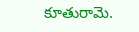కూతురామె.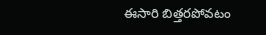ఈసారి బిత్తరపోవటం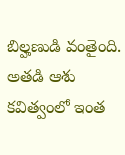బిల్హణుడి వంతైంది. అతడి ఆశు కవిత్వంలో ఇంత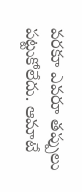వరకూ ఎవరూ తప్పులు పట్టుకోలేదు. ఆమాటే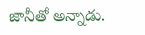జానీతో అన్నాడు.